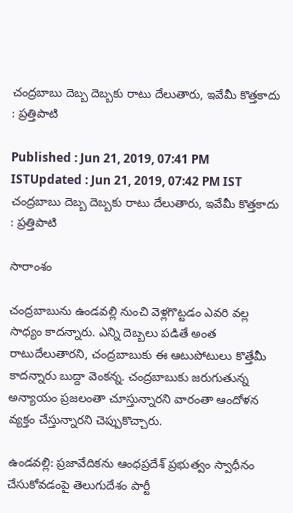చంద్రబాబు దెబ్బ దెబ్బకు రాటు దేలుతారు, ఇవేమీ కొత్తకాదు : ప్రత్తిపాటి

Published : Jun 21, 2019, 07:41 PM ISTUpdated : Jun 21, 2019, 07:42 PM IST
చంద్రబాబు దెబ్బ దెబ్బకు రాటు దేలుతారు, ఇవేమీ కొత్తకాదు : ప్రత్తిపాటి

సారాంశం

చంద్రబాబును ఉండవల్లి నుంచి వెళ్లగొట్టడం ఎవరి వల్ల సాధ్యం కాదన్నారు. ఎన్ని దెబ్బలు పడితే అంత రాటుదేలుతారని, చంద్రబాబుకు ఈ ఆటుపోటులు కొత్తేమీ కాదన్నారు బుద్దా వెంకన్న. చంద్రబాబుకు జరుగుతున్న అన్యాయం ప్రజలంతా చూస్తున్నారని వారంతా ఆందోళన వ్యక్తం చేస్తున్నారని చెప్పుకొచ్చారు.

ఉండవల్లి: ప్రజావేదికను ఆంధప్రదేశ్ ప్రభుత్వం స్వాధీనం చేసుకోవడంపై తెలుగుదేశం పార్టీ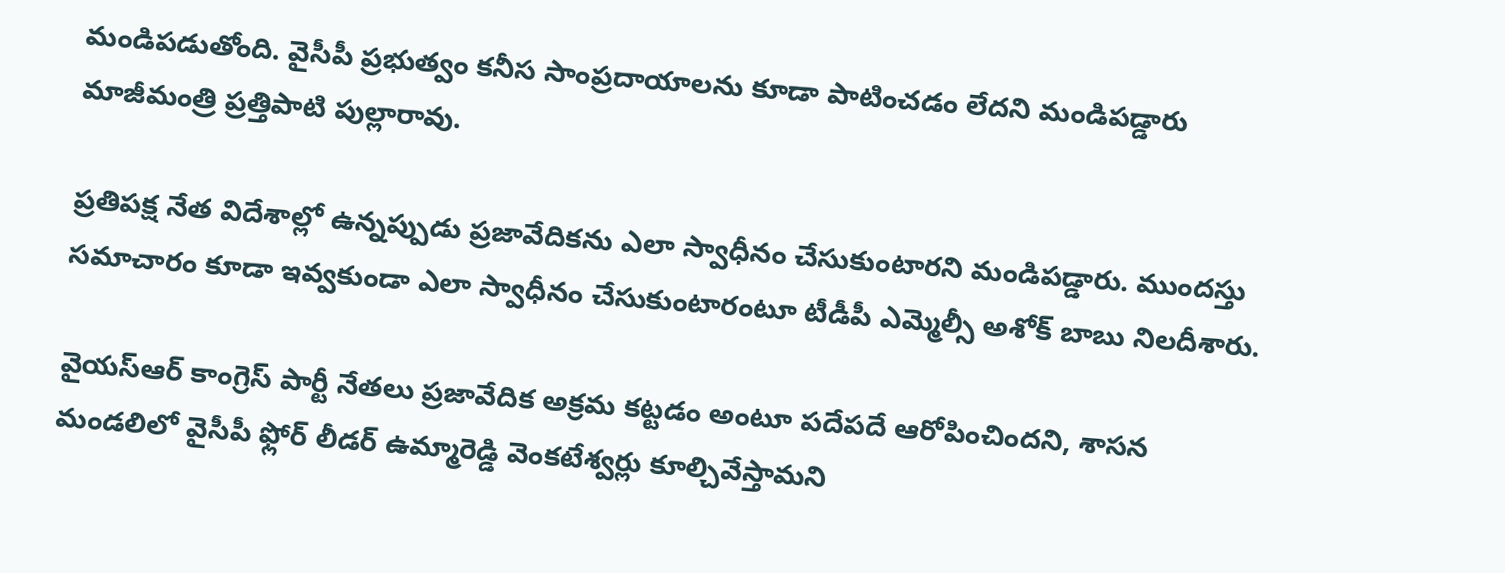మండిపడుతోంది. వైసీపీ ప్రభుత్వం కనీస సాంప్రదాయాలను కూడా పాటించడం లేదని మండిపడ్డారు మాజీమంత్రి ప్రత్తిపాటి పుల్లారావు.

ప్రతిపక్ష నేత విదేశాల్లో ఉన్నప్పుడు ప్రజావేదికను ఎలా స్వాధీనం చేసుకుంటారని మండిపడ్డారు. ముందస్తు సమాచారం కూడా ఇవ్వకుండా ఎలా స్వాధీనం చేసుకుంటారంటూ టీడీపీ ఎమ్మెల్సీ అశోక్ బాబు నిలదీశారు.

వైయస్ఆర్ కాంగ్రెస్ పార్టీ నేతలు ప్రజావేదిక అక్రమ కట్టడం అంటూ పదేపదే ఆరోపించిందని, శాసన మండలిలో వైసీపీ ఫ్లోర్ లీడర్ ఉమ్మారెడ్డి వెంకటేశ్వర్లు కూల్చివేస్తామని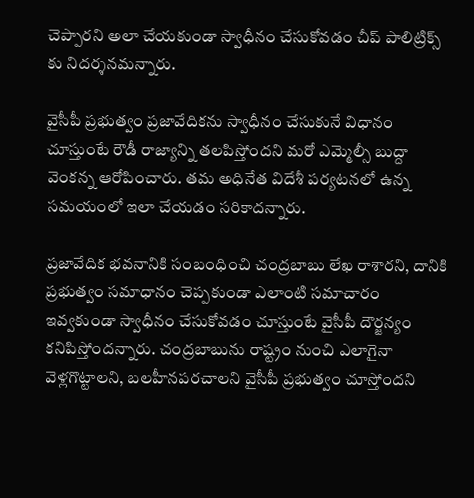చెప్పారని అలా చేయకుండా స్వాధీనం చేసుకోవడం చీప్ పాలిట్రిక్స్ కు నిదర్శనమన్నారు.

వైసీపీ ప్రభుత్వం ప్రజావేదికను స్వాధీనం చేసుకునే విధానం చూస్తుంటే రౌడీ రాజ్యాన్ని తలపిస్తోందని మరో ఎమ్మెల్సీ బుద్దా వెంకన్న ఆరోపించారు. తమ అధినేత విదేశీ పర్యటనలో ఉన్న సమయంలో ఇలా చేయడం సరికాదన్నారు.

ప్రజావేదిక భవనానికి సంబంధించి చంద్రబాబు లేఖ రాశారని, దానికి ప్రభుత్వం సమాధానం చెప్పకుండా ఎలాంటి సమాచారం ఇవ్వకుండా స్వాధీనం చేసుకోవడం చూస్తుంటే వైసీపీ దౌర్జన్యం కనిపిస్తోందన్నారు. చంద్రబాబును రాష్ట్రం నుంచి ఎలాగైనా వెళ్లగొట్టాలని, బలహీనపరచాలని వైసీపీ ప్రభుత్వం చూస్తోందని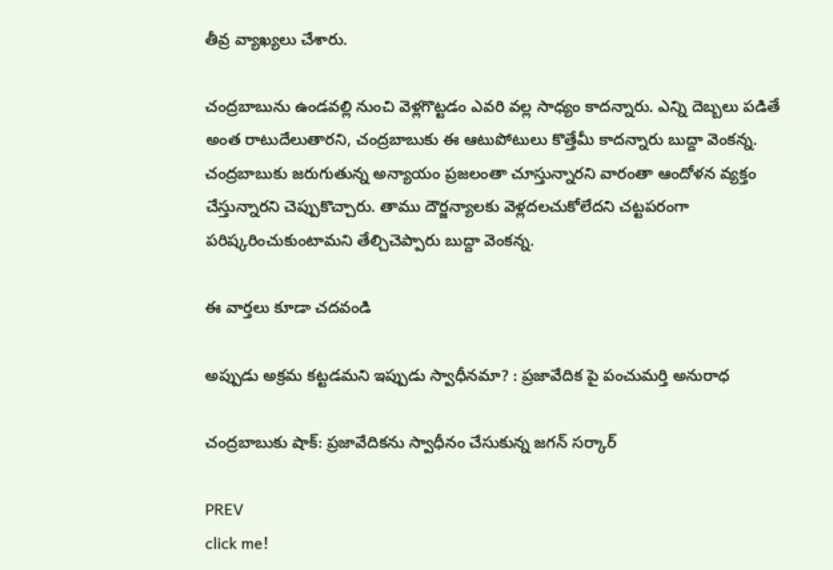తీవ్ర వ్యాఖ్యలు చేశారు.

చంద్రబాబును ఉండవల్లి నుంచి వెళ్లగొట్టడం ఎవరి వల్ల సాధ్యం కాదన్నారు. ఎన్ని దెబ్బలు పడితే అంత రాటుదేలుతారని, చంద్రబాబుకు ఈ ఆటుపోటులు కొత్తేమీ కాదన్నారు బుద్దా వెంకన్న. చంద్రబాబుకు జరుగుతున్న అన్యాయం ప్రజలంతా చూస్తున్నారని వారంతా ఆందోళన వ్యక్తం చేస్తున్నారని చెప్పుకొచ్చారు. తాము దౌర్జన్యాలకు వెళ్లదలచుకోలేదని చట్టపరంగా పరిష్కరించుకుంటామని తేల్చిచెప్పారు బుద్దా వెంకన్న.

ఈ వార్తలు కూడా చదవండి

అప్పుడు అక్రమ కట్టడమని ఇప్పుడు స్వాధీనమా? : ప్రజావేదిక పై పంచుమర్తి అనురాధ

చంద్రబాబుకు షాక్: ప్రజావేదికను స్వాధీనం చేసుకున్న జగన్ సర్కార్

PREV
click me!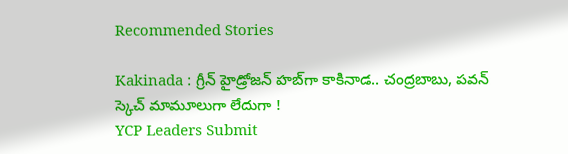Recommended Stories

Kakinada : గ్రీన్ హైడ్రోజన్ హబ్‌గా కాకినాడ.. చంద్రబాబు, పవన్ స్కెచ్ మామూలుగా లేదుగా !
YCP Leaders Submit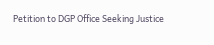Petition to DGP Office Seeking Justice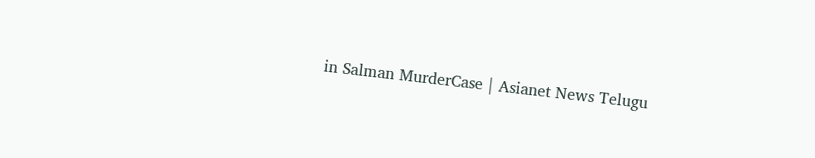in Salman MurderCase | Asianet News Telugu